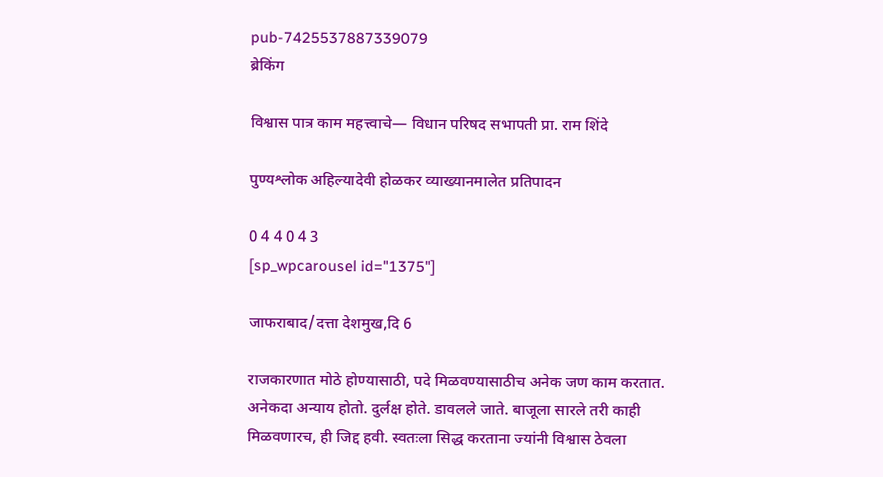pub-7425537887339079
ब्रेकिंग

विश्वास पात्र काम महत्त्वाचे— विधान परिषद सभापती प्रा. राम शिंदे

पुण्यश्लोक अहिल्यादेवी होळकर व्याख्यानमालेत प्रतिपादन

0 4 4 0 4 3
[sp_wpcarousel id="1375"]

जाफराबाद/दत्ता देशमुख,दि 6

राजकारणात मोठे होण्यासाठी, पदे मिळवण्यासाठीच अनेक जण काम करतात. अनेकदा अन्याय होतो. दुर्लक्ष होते. डावलले जाते. बाजूला सारले तरी काही मिळवणारच, ही जिद्द हवी. स्वतःला सिद्ध करताना ज्यांनी विश्वास ठेवला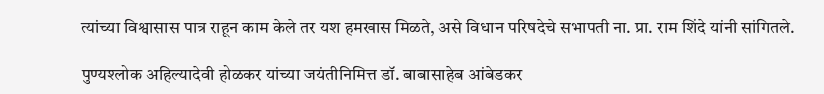त्यांच्या विश्वासास पात्र राहून काम केले तर यश हमखास मिळते, असे विधान परिषदेचे सभापती ना. प्रा. राम शिंदे यांनी सांगितले.

पुण्यश्लोक अहिल्यादेवी होळकर यांच्या जयंतीनिमित्त डॉ. बाबासाहेब आंबेडकर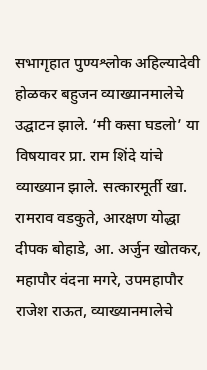सभागृहात पुण्यश्लोक अहिल्यादेवी होळकर बहुजन व्याख्यानमालेचे उद्घाटन झाले. ‘मी कसा घडलो’ या विषयावर प्रा. राम शिंदे यांचे व्याख्यान झाले. सत्कारमूर्ती खा. रामराव वडकुते, आरक्षण योद्धा दीपक बोहाडे, आ. अर्जुन खोतकर, महापौर वंदना मगरे, उपमहापौर राजेश राऊत, व्याख्यानमालेचे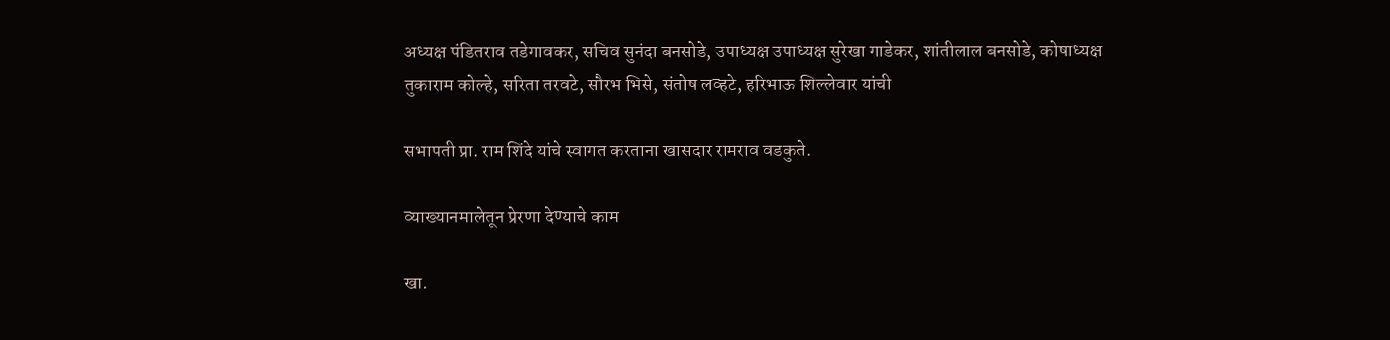अध्यक्ष पंडितराव तडेगावकर, सचिव सुनंदा बनसोडे, उपाध्यक्ष उपाध्यक्ष सुरेखा गाडेकर, शांतीलाल बनसोडे, कोषाध्यक्ष तुकाराम कोल्हे, सरिता तरवटे, सौरभ भिसे, संतोष लव्हटे, हरिभाऊ शिल्लेवार यांची

सभापती प्रा. राम शिंदे यांचे स्वागत करताना खासदार रामराव वडकुते.

व्याख्यानमालेतून प्रेरणा देण्याचे काम

खा.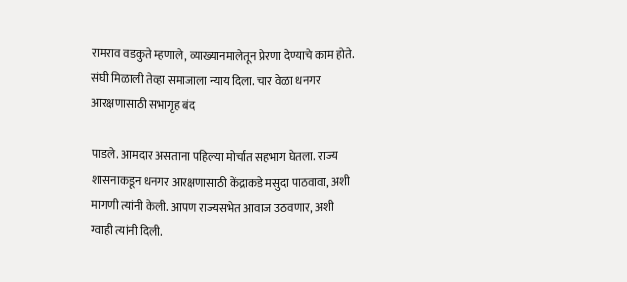रामराव वडकुते म्हणाले, व्याख्यानमालेतून प्रेरणा देण्याचे काम होते. संघी मिळाली तेव्हा समाजाला न्याय दिला. चार वेळा धनगर आरक्षणासाठी सभागृह बंद

पाडले. आमदार असताना पहिल्या मोर्चात सहभाग घेतला. राज्य शासनाकडून धनगर आरक्षणासाठी केंद्राकडे मसुदा पाठवावा, अशी मागणी त्यांनी केली. आपण राज्यसभेत आवाज उठवणार, अशी ग्वाही त्यांनी दिली.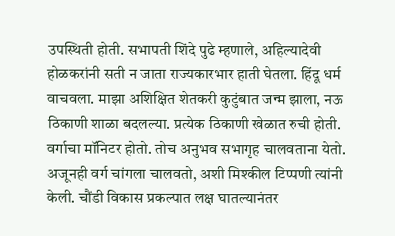उपस्थिती होती. सभापती शिंदे पुढे म्हणाले, अहिल्यादेवी होळकरांनी सती न जाता राज्यकारभार हाती घेतला. हिंदू धर्म वाचवला. माझा अशिक्षित शेतकरी कुटुंबात जन्म झाला, नऊ ठिकाणी शाळा बदलल्या. प्रत्येक ठिकाणी खेळात रुची होती. वर्गाचा मॉनिटर होतो. तोच अनुभव सभागृह चालवताना येतो. अजूनही वर्ग चांगला चालवतो, अशी मिश्कील टिप्पणी त्यांनी केली. चौंडी विकास प्रकल्पात लक्ष घातल्यानंतर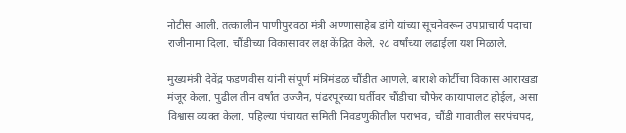नोटीस आली. तत्कालीन पाणीपुरवठा मंत्री अण्णासाहेब डांगे यांच्या सूचनेवरून उपप्राचार्य पदाचा राजीनामा दिला. चौंडीच्या विकासावर लक्ष केंद्रित केले. २८ वर्षांच्या लढाईला यश मिळाले.

मुख्यमंत्री देवेंद्र फडणवीस यांनी संपूर्ण मंत्रिमंडळ चौंडीत आणले. बाराशे कोर्टीचा विकास आराखडा मंजूर केला. पुढील तीन वर्षांत उज्जैन, पंढरपूरच्या घर्तीवर चौंडीचा चौफेर कायापालट होईल, असा विश्वास व्यक्त केला. पहिल्या पंचायत समिती निवडणुकीतील पराभव, चौंडी गावातील सरपंचपद,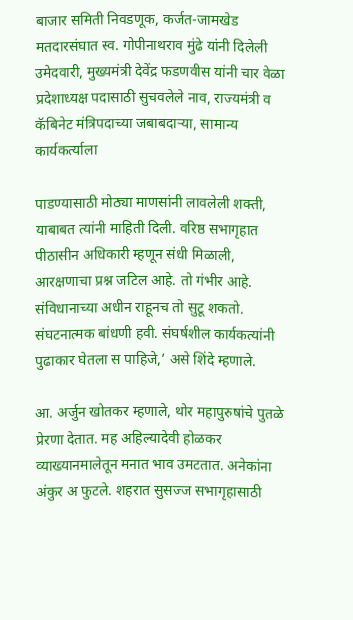बाजार समिती निवडणूक, कर्जत-जामखेड मतदारसंघात स्व. गोपीनाथराव मुंढे यांनी दिलेली उमेदवारी, मुख्यमंत्री देवेंद्र फडणवीस यांनी चार वेळा प्रदेशाध्यक्ष पदासाठी सुचवलेले नाव, राज्यमंत्री व कॅबिनेट मंत्रिपदाच्या जबाबदाऱ्या, सामान्य कार्यकर्त्याला

पाडण्यासाठी मोठ्या माणसांनी लावलेली शक्ती, याबाबत त्यांनी माहिती दिली. वरिष्ठ सभागृहात पीठासीन अधिकारी म्हणून संधी मिळाली, आरक्षणाचा प्रश्न जटिल आहे. तो गंभीर आहे. संविधानाच्या अधीन राहूनच तो सुटू शकतो. संघटनात्मक बांधणी हवी. संघर्षशील कार्यकत्यांनी पुढाकार घेतला स पाहिजे,’ असे शिंदे म्हणाले.

आ. अर्जुन खोतकर म्हणाले, थोर महापुरुषांचे पुतळे प्रेरणा देतात. मह अहिल्यादेवी होळकर व्याख्यानमालेतून मनात भाव उमटतात. अनेकांना अंकुर अ फुटले. शहरात सुसज्ज सभागृहासाठी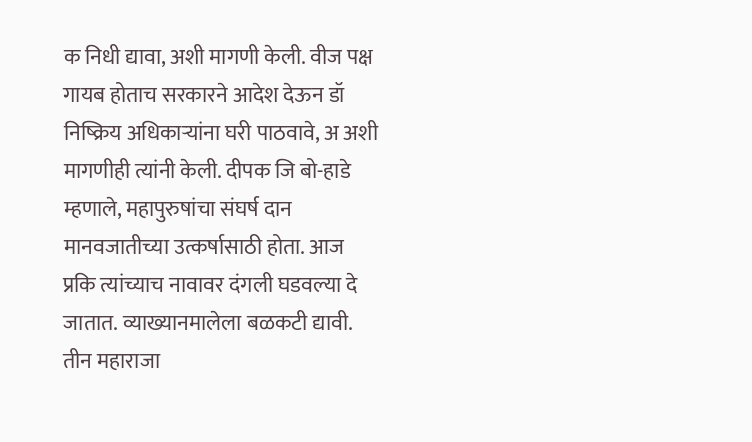क निधी द्यावा, अशी मागणी केली. वीज पक्ष गायब होताच सरकारने आदेश देऊन डॉ निष्क्रिय अधिकाऱ्यांना घरी पाठवावे, अ अशी मागणीही त्यांनी केली. दीपक जि बो-हाडे म्हणाले, महापुरुषांचा संघर्ष दान मानवजातीच्या उत्कर्षासाठी होता. आज प्रकि त्यांच्याच नावावर दंगली घडवल्या दे जातात. व्याख्यानमालेला बळकटी द्यावी. तीन महाराजा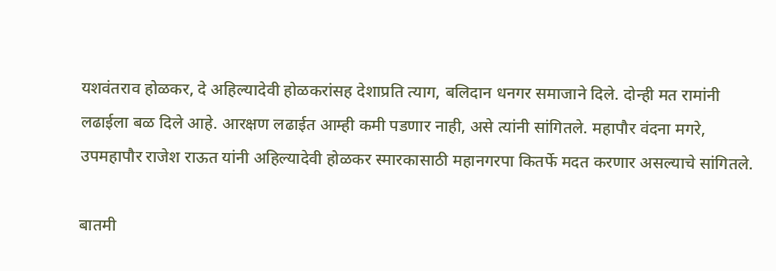यशवंतराव होळकर, दे अहिल्यादेवी होळकरांसह देशाप्रति त्याग, बलिदान धनगर समाजाने दिले. दोन्ही मत रामांनी लढाईला बळ दिले आहे. आरक्षण लढाईत आम्ही कमी पडणार नाही, असे त्यांनी सांगितले. महापौर वंदना मगरे, उपमहापौर राजेश राऊत यांनी अहिल्यादेवी होळकर स्मारकासाठी महानगरपा कितर्फे मदत करणार असल्याचे सांगितले.

बातमी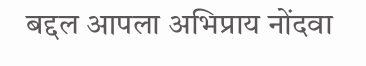बद्दल आपला अभिप्राय नोंदवा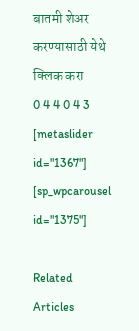बातमी शेअर करण्यासाठी येथे क्लिक करा
0 4 4 0 4 3
[metaslider id="1367"]
[sp_wpcarousel id="1375"]

Related Articles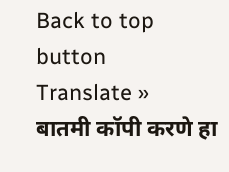Back to top button
Translate »
बातमी कॉपी करणे हा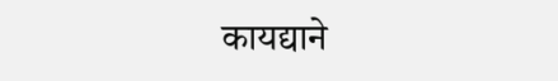कायद्याने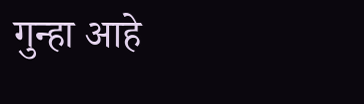गुन्हा आहे